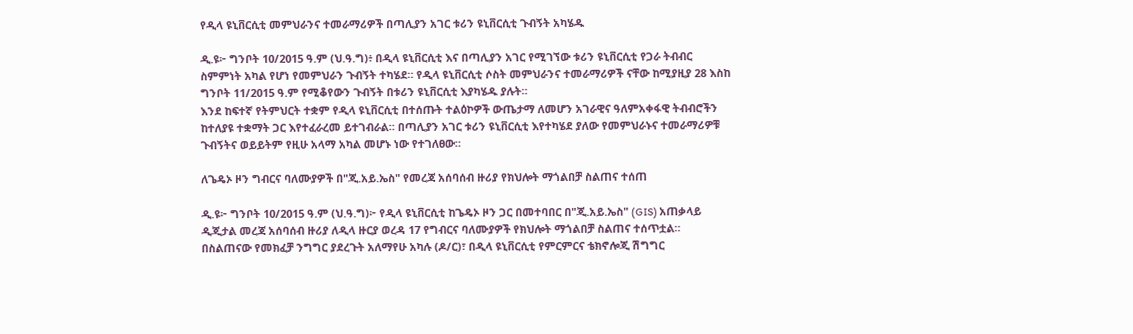የዲላ ዩኒቨርሲቲ መምህራንና ተመራማሪዎች በጣሊያን አገር ቱሪን ዩኒቨርሲቲ ጉብኝት አካሄዱ

ዲ.ዩ፦ ግንቦት 10/2015 ዓ.ም (ህ.ዓ.ግ)፥ በዲላ ዩኒቨርሲቲ እና በጣሊያን አገር የሚገኘው ቱሪን ዩኒቨርሲቲ የጋራ ትብብር ስምምነት አካል የሆነ የመምህራን ጉብኝት ተካሄደ። የዲላ ዩኒቨርሲቲ ሶስት መምህራንና ተመራማሪዎች ናቸው ከሚያዚያ 28 እስከ ግንቦት 11/2015 ዓ.ም የሚቆየውን ጉብኝት በቱሪን ዩኒቨርሲቲ እያካሄዱ ያሉት።
እንደ ከፍተኛ የትምህርት ተቋም የዲላ ዩኒቨርሲቲ በተሰጡት ተልዕኮዎች ውጤታማ ለመሆን አገራዊና ዓለምአቀፋዊ ትብብሮችን ከተለያዩ ተቋማት ጋር እየተፈራረመ ይተገብራል። በጣሊያን አገር ቱሪን ዩኒቨርሲቲ እየተካሄደ ያለው የመምህራኑና ተመራማሪዎቹ ጉብኝትና ወይይትም የዚሁ አላማ አካል መሆኑ ነው የተገለፀው።

ለጌዴኦ ዞን ግብርና ባለሙያዎች በ"ጂ.አይ.ኤስ" የመረጃ አሰባሰብ ዙሪያ የክህሎት ማጎልበቻ ስልጠና ተሰጠ

ዲ.ዩ፦ ግንቦት 10/2015 ዓ.ም (ህ.ዓ.ግ)፦ የዲላ ዩኒቨርሲቲ ከጌዴኦ ዞን ጋር በመተባበር በ"ጂ.አይ.ኤስ" (GIS) አጠቃላይ ዲጂታል መረጃ አሰባሰብ ዙሪያ ለዲላ ዙርያ ወረዳ 17 የግብርና ባለሙያዎች የክህሎት ማጎልበቻ ስልጠና ተሰጥቷል።
በስልጠናው የመክፈቻ ንግግር ያደረጉት አለማየሁ አካሉ (ዶ/ር)፣ በዲላ ዩኒቨርሲቲ የምርምርና ቴክኖሎጂ ሽግግር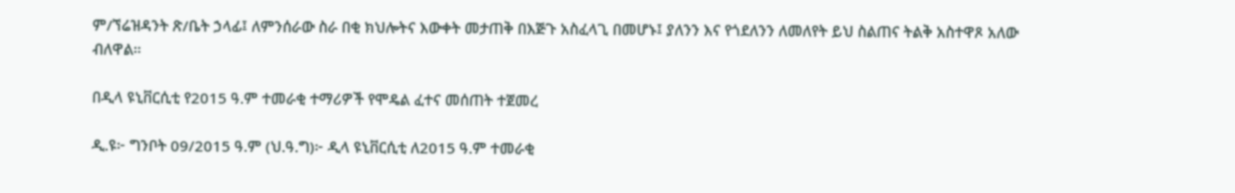ም/ኘሬዝዳንት ጽ/ቤት ኃላፊ፤ ለምንሰራው ስራ በቂ ክህሎትና እውቀት መታጠቅ በእጅጉ አስፈላጊ በመሆኑ፤ ያለንን እና የጎደለንን ለመለየት ይህ ስልጠና ትልቅ አስተዋጾ አለው ብለዋል።

በዲላ ዩኒቨርሲቲ የ2015 ዓ.ም ተመራቂ ተማሪዎች የሞዴል ፈተና መሰጠት ተጀመረ

ዲ.ዩ፦ ግንቦት 09/2015 ዓ.ም (ህ.ዓ.ግ)፦ ዲላ ዩኒቨርሲቲ ለ2015 ዓ.ም ተመራቂ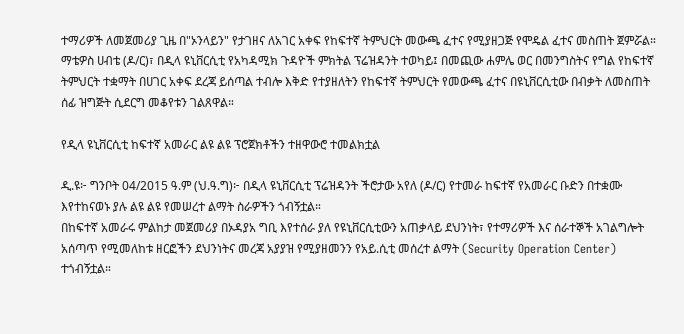ተማሪዎች ለመጀመሪያ ጊዜ በ"ኦንላይን" የታገዘና ለአገር አቀፍ የከፍተኛ ትምህርት መውጫ ፈተና የሚያዘጋጅ የሞዴል ፈተና መስጠት ጀምሯል።
ማቴዎስ ሀብቴ (ዶ/ር)፣ በዲላ ዩኒቨርሲቲ የአካዳሚክ ጉዳዮች ምክትል ፕሬዝዳንት ተወካይ፤ በመጪው ሐምሌ ወር በመንግስትና የግል የከፍተኛ ትምህርት ተቋማት በሀገር አቀፍ ደረጃ ይሰጣል ተብሎ እቅድ የተያዘለትን የከፍተኛ ትምህርት የመውጫ ፈተና በዩኒቨርሲቲው በብቃት ለመስጠት ሰፊ ዝግጅት ሲደርግ መቆየቱን ገልጸዋል።

የዲላ ዩኒቨርሲቲ ከፍተኛ አመራር ልዩ ልዩ ፕሮጀክቶችን ተዘዋውሮ ተመልክቷል

ዲ.ዩ፦ ግንቦት 04/2015 ዓ.ም (ህ.ዓ.ግ)፦ በዲላ ዩኒቨርሲቲ ፕሬዝዳንት ችሮታው አየለ (ዶ/ር) የተመራ ከፍተኛ የአመራር ቡድን በተቋሙ እየተከናወኑ ያሉ ልዩ ልዩ የመሠረተ ልማት ስራዎችን ጎብኝቷል።
በከፍተኛ አመራሩ ምልከታ መጀመሪያ በኦዳያአ ግቢ እየተሰራ ያለ የዩኒቨርሲቲውን አጠቃላይ ደህንነት፣ የተማሪዎች እና ሰራተኞች አገልግሎት አሰጣጥ የሚመለከቱ ዘርፎችን ደህንነትና መረጃ አያያዝ የሚያዘመንን የአይ.ሲቲ መሰረተ ልማት (Security Operation Center) ተጎብኝቷል።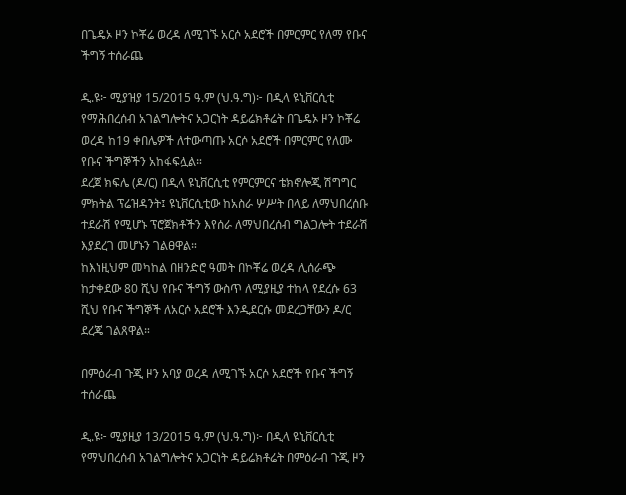በጌዴኦ ዞን ኮቾሬ ወረዳ ለሚገኙ አርሶ አደሮች በምርምር የለማ የቡና ችግኝ ተሰራጨ

ዲ.ዩ፦ ሚያዝያ 15/2015 ዓ.ም (ህ.ዓ.ግ)፦ በዲላ ዩኒቨርሲቲ የማሕበረሰብ አገልግሎትና አጋርነት ዳይሬክቶሬት በጌዴኦ ዞን ኮቾሬ ወረዳ ከ19 ቀበሌዎች ለተውጣጡ አርሶ አደሮች በምርምር የለሙ የቡና ችግኞችን አከፋፍሏል።
ደረጀ ክፍሌ (ዶ/ር) በዲላ ዩኒቨርሲቲ የምርምርና ቴክኖሎጂ ሽግግር ምክትል ፕሬዝዳንት፤ ዩኒቨርሲቲው ከአስራ ሦሥት በላይ ለማህበረሰቡ ተደራሽ የሚሆኑ ፕሮጀክቶችን እየሰራ ለማህበረሰብ ግልጋሎት ተደራሽ እያደረገ መሆኑን ገልፀዋል።
ከእነዚህም መካከል በዘንድሮ ዓመት በኮቾሬ ወረዳ ሊሰራጭ ከታቀደው 80 ሺህ የቡና ችግኝ ውስጥ ለሚያዚያ ተከላ የደረሱ 63 ሺህ የቡና ችግኞች ለአርሶ አደሮች እንዲደርሱ መደረጋቸውን ዶ/ር ደረጄ ገልጸዋል።

በምዕራብ ጉጂ ዞን አባያ ወረዳ ለሚገኙ አርሶ አደሮች የቡና ችግኝ ተሰራጨ

ዲ.ዩ፦ ሚያዚያ 13/2015 ዓ.ም (ህ.ዓ.ግ)፦ በዲላ ዩኒቨርሲቲ የማህበረሰብ አገልግሎትና አጋርነት ዳይሬክቶሬት በምዕራብ ጉጂ ዞን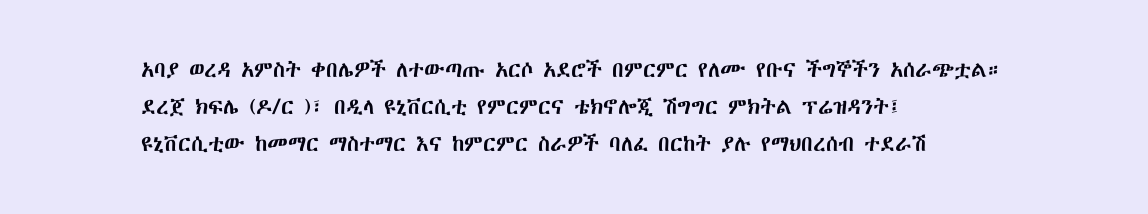አባያ ወረዳ አምስት ቀበሌዎች ለተውጣጡ አርሶ አደሮች በምርምር የለሙ የቡና ችግኞችን አሰራጭቷል።
ደረጀ ክፍሌ (ዶ/ር )፣ በዲላ ዩኒቨርሲቲ የምርምርና ቴክኖሎጂ ሽግግር ምክትል ፕሬዝዳንት፤ ዩኒቨርሲቲው ከመማር ማስተማር እና ከምርምር ስራዎች ባለፈ በርከት ያሉ የማህበረሰብ ተደራሽ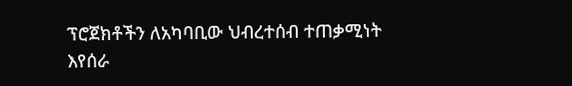ፕሮጀክቶችን ለአካባቢው ህብረተሰብ ተጠቃሚነት እየሰራ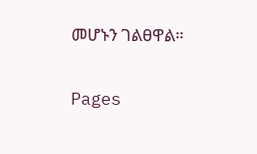መሆኑን ገልፀዋል።

Pages